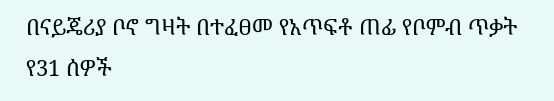በናይጄሪያ ቦኖ ግዛት በተፈፀመ የአጥፍቶ ጠፊ የቦምብ ጥቃት የ31 ሰዎች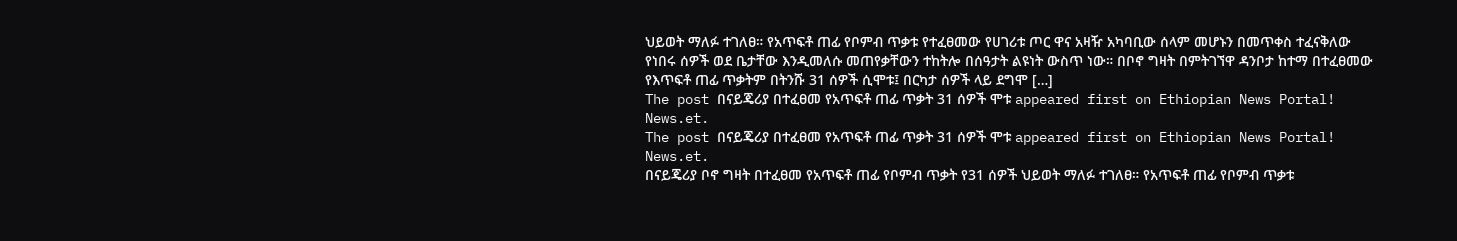ህይወት ማለፉ ተገለፀ። የአጥፍቶ ጠፊ የቦምብ ጥቃቱ የተፈፀመው የሀገሪቱ ጦር ዋና አዛዥ አካባቢው ሰላም መሆኑን በመጥቀስ ተፈናቅለው የነበሩ ሰዎች ወደ ቤታቸው እንዲመለሱ መጠየቃቸውን ተከትሎ በሰዓታት ልዩነት ውስጥ ነው። በቦኖ ግዛት በምትገኘዋ ዳንቦታ ከተማ በተፈፀመው የእጥፍቶ ጠፊ ጥቃትም በትንሹ 31 ሰዎች ሲሞቱ፤ በርካታ ሰዎች ላይ ደግሞ […]
The post በናይጄሪያ በተፈፀመ የአጥፍቶ ጠፊ ጥቃት 31 ሰዎች ሞቱ appeared first on Ethiopian News Portal! News.et.
The post በናይጄሪያ በተፈፀመ የአጥፍቶ ጠፊ ጥቃት 31 ሰዎች ሞቱ appeared first on Ethiopian News Portal! News.et.
በናይጄሪያ ቦኖ ግዛት በተፈፀመ የአጥፍቶ ጠፊ የቦምብ ጥቃት የ31 ሰዎች ህይወት ማለፉ ተገለፀ። የአጥፍቶ ጠፊ የቦምብ ጥቃቱ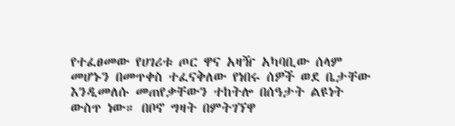የተፈፀመው የሀገሪቱ ጦር ዋና አዛዥ አካባቢው ሰላም መሆኑን በመጥቀስ ተፈናቅለው የነበሩ ሰዎች ወደ ቤታቸው እንዲመለሱ መጠየቃቸውን ተከትሎ በሰዓታት ልዩነት ውስጥ ነው። በቦኖ ግዛት በምትገኘዋ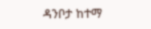ዳንቦታ ከተማ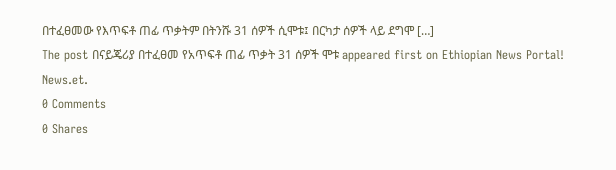በተፈፀመው የእጥፍቶ ጠፊ ጥቃትም በትንሹ 31 ሰዎች ሲሞቱ፤ በርካታ ሰዎች ላይ ደግሞ […]
The post በናይጄሪያ በተፈፀመ የአጥፍቶ ጠፊ ጥቃት 31 ሰዎች ሞቱ appeared first on Ethiopian News Portal! News.et.
0 Comments
0 Shares